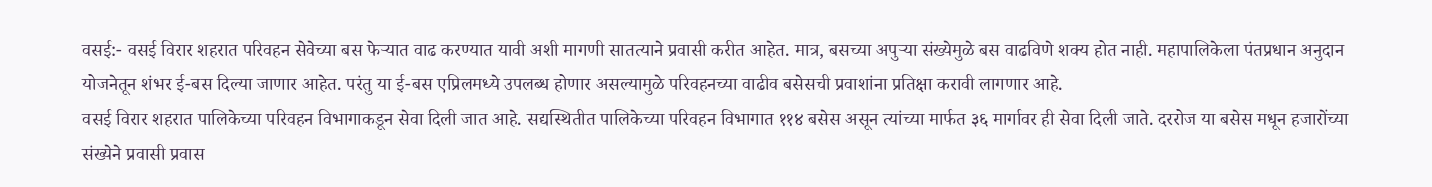वसई:- वसई विरार शहरात परिवहन सेवेच्या बस फेऱ्यात वाढ करण्यात यावी अशी मागणी सातत्याने प्रवासी करीत आहेत. मात्र, बसच्या अपुऱ्या संख्येमुळे बस वाढविणे शक्य होत नाही. महापालिकेला पंतप्रधान अनुदान योजनेतून शंभर ई-बस दिल्या जाणार आहेत. परंतु या ई-बस एप्रिलमध्ये उपलब्ध होणार असल्यामुळे परिवहनच्या वाढीव बसेसची प्रवाशांना प्रतिक्षा करावी लागणार आहे.
वसई विरार शहरात पालिकेच्या परिवहन विभागाकडून सेवा दिली जात आहे. सद्यस्थितीत पालिकेच्या परिवहन विभागात ११४ बसेस असून त्यांच्या मार्फत ३६ मार्गावर ही सेवा दिली जाते. दररोज या बसेस मधून हजारोंच्या संख्येने प्रवासी प्रवास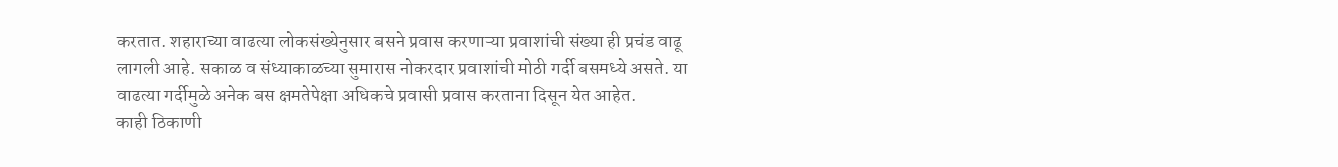करतात. शहाराच्या वाढत्या लोकसंख्येनुसार बसने प्रवास करणाऱ्या प्रवाशांची संख्या ही प्रचंड वाढू लागली आहे. सकाळ व संध्याकाळच्या सुमारास नोकरदार प्रवाशांची मोठी गर्दी बसमध्ये असते. या वाढत्या गर्दीमुळे अनेक बस क्षमतेपेक्षा अधिकचे प्रवासी प्रवास करताना दिसून येत आहेत.
काही ठिकाणी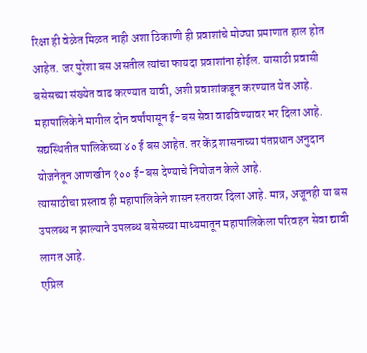रिक्षा ही वेळेत मिळत नाही अशा ठिकाणी ही प्रवाशांचे मोठ्या प्रमाणात हाल होत आहेत. जर पुरेशा बस असतील त्यांचा फायदा प्रवाशांना होईल. यासाठी प्रवासी बसेसच्या संख्येत वाढ करण्यात यावी, अशी प्रवाशांकडून करण्यात येत आहे. महापालिकेने मागील दोन वर्षांपासून ई-बस सेवा वाढविण्यावर भर दिला आहे. सद्यस्थितीत पालिकेच्या ४० ई बस आहेत. तर केंद्र शासनाच्या पंतप्रधान अनुदान योजनेतून आणखीन १०० ई-बस देण्याचे नियोजन केले आहे.
त्यासाठीचा प्रस्ताव ही महापालिकेने शासन स्तरावर दिला आहे. मात्र, अजूनही या बस उपलब्ध न झाल्याने उपलब्ध बसेसच्या माध्यमातून महापालिकेला परिवहन सेवा द्यावी लागत आहे.
एप्रिल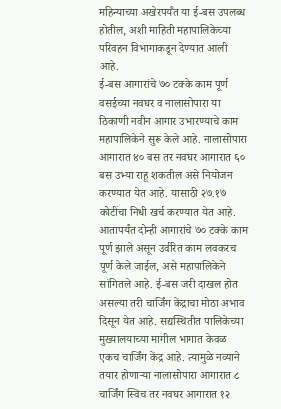महिन्याच्या अखेरपर्यँत या ई-बस उपलब्ध होतील, अशी माहिती महापालिकेच्या परिवहन विभागाकडून देण्यात आली आहे.
ई-बस आगारांचे ७० टक्के काम पूर्ण
वसईच्या नवघर व नालासोपारा या ठिकाणी नवीन आगार उभारण्याचे काम महापालिकेने सुरू केले आहे. नालासोपारा आगारात ४० बस तर नवघर आगारात ६० बस उभ्या राहू शकतील असे नियोजन करण्यात येत आहे. यासाठी २७.१७ कोटींचा निधी खर्च करण्यात येत आहे. आतापर्यंत दोन्ही आगारांचे ७० टक्के काम पूर्ण झाले असून उर्वरित काम लवकरच पूर्ण केले जाईल, असे महापालिकेने सांगितले आहे. ई-बस जरी दाखल होत असल्या तरी चार्जिंग केंद्राचा मोठा अभाव दिसून येत आहे. सद्यस्थितीत पालिकेच्या मुख्यालयाच्या मागील भागात केवळ एकच चार्जिंग केंद्र आहे. त्यामुळे नव्याने तयार होणाऱ्या नालासोपारा आगारात ८ चार्जिंग स्विच तर नवघर आगारात १२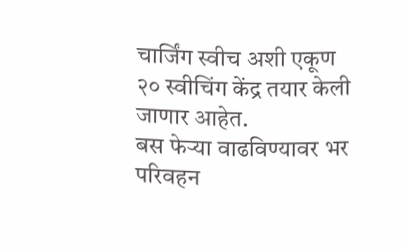चार्जिंग स्वीच अशी एकूण २० स्वीचिंग केंद्र तयार केली जाणार आहेत.
बस फेऱ्या वाढविण्यावर भर
परिवहन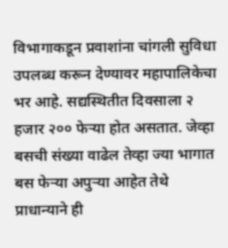विभागाकडून प्रवाशांना चांगली सुविधा उपलब्ध करून देण्यावर महापालिकेचा भर आहे. सद्यस्थितीत दिवसाला २ हजार २०० फेऱ्या होत असतात. जेव्हा बसची संख्या वाढेल तेव्हा ज्या भागात बस फेऱ्या अपुऱ्या आहेत तेथे प्राधान्याने ही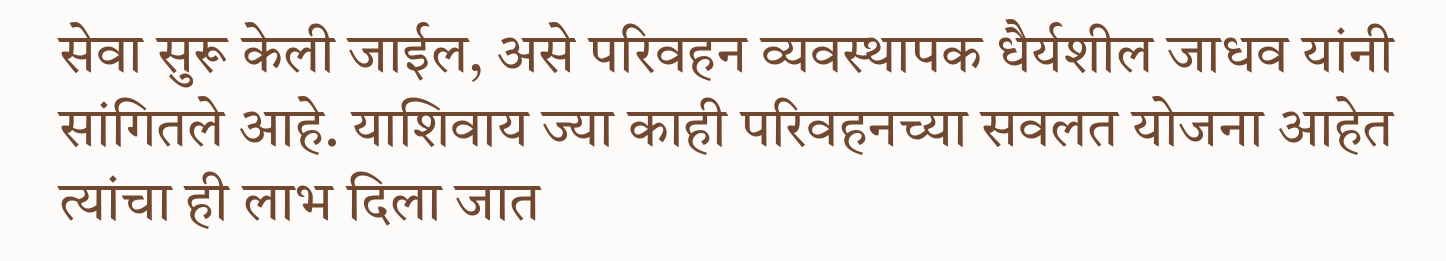सेवा सुरू केली जाईल, असे परिवहन व्यवस्थापक धैर्यशील जाधव यांनी सांगितले आहे. याशिवाय ज्या काही परिवहनच्या सवलत योजना आहेत त्यांचा ही लाभ दिला जात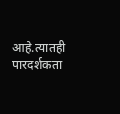आहे.त्यातही पारदर्शकता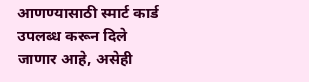आणण्यासाठी स्मार्ट कार्ड उपलब्ध करून दिले जाणार आहे, असेही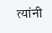त्यांनी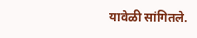यावेळी सांगितले.